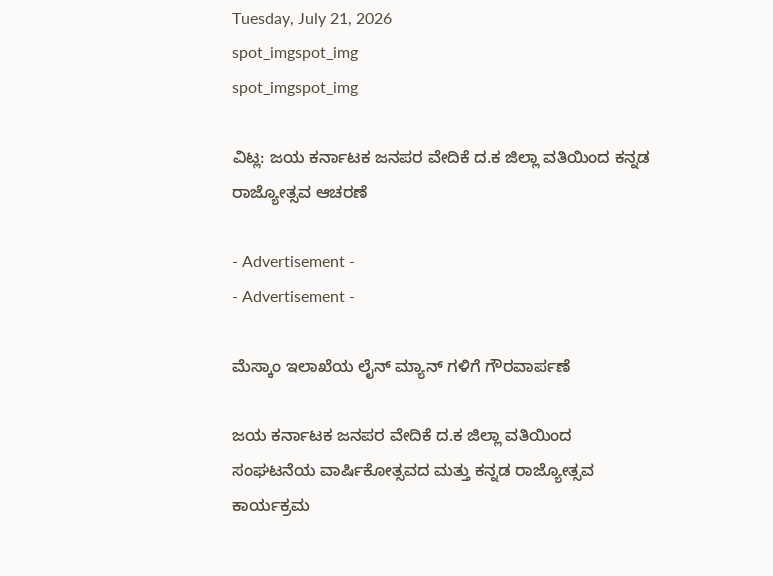Tuesday, July 21, 2026
spot_imgspot_img
spot_imgspot_img

ವಿಟ್ಲ: ಜಯ ಕರ್ನಾಟಕ ಜನಪರ ವೇದಿಕೆ ದ.ಕ ಜಿಲ್ಲಾ ವತಿಯಿಂದ ಕನ್ನಡ ರಾಜ್ಯೋತ್ಸವ ಆಚರಣೆ

- Advertisement -
- Advertisement -

ಮೆಸ್ಕಾಂ ಇಲಾಖೆಯ ಲೈನ್ ಮ್ಯಾನ್ ಗಳಿಗೆ ಗೌರವಾರ್ಪಣೆ

ಜಯ ಕರ್ನಾಟಕ ಜನಪರ ವೇದಿಕೆ ದ.ಕ ಜಿಲ್ಲಾ ವತಿಯಿಂದ ಸಂಘಟನೆಯ ವಾರ್ಷಿಕೋತ್ಸವದ ಮತ್ತು ಕನ್ನಡ ರಾಜ್ಯೋತ್ಸವ ಕಾರ್ಯಕ್ರಮ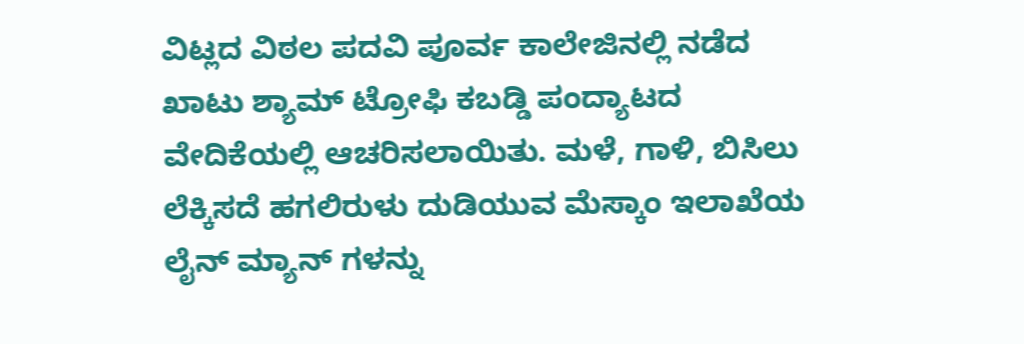ವಿಟ್ಲದ ವಿಠಲ ಪದವಿ ಪೂರ್ವ ಕಾಲೇಜಿನಲ್ಲಿ ನಡೆದ ಖಾಟು ಶ್ಯಾಮ್ ಟ್ರೋಫಿ ಕಬಡ್ಡಿ ಪಂದ್ಯಾಟದ ವೇದಿಕೆಯಲ್ಲಿ ಆಚರಿಸಲಾಯಿತು. ಮಳೆ, ಗಾಳಿ, ಬಿಸಿಲು ಲೆಕ್ಕಿಸದೆ ಹಗಲಿರುಳು ದುಡಿಯುವ ಮೆಸ್ಕಾಂ ಇಲಾಖೆಯ ಲೈನ್ ಮ್ಯಾನ್ ಗಳನ್ನು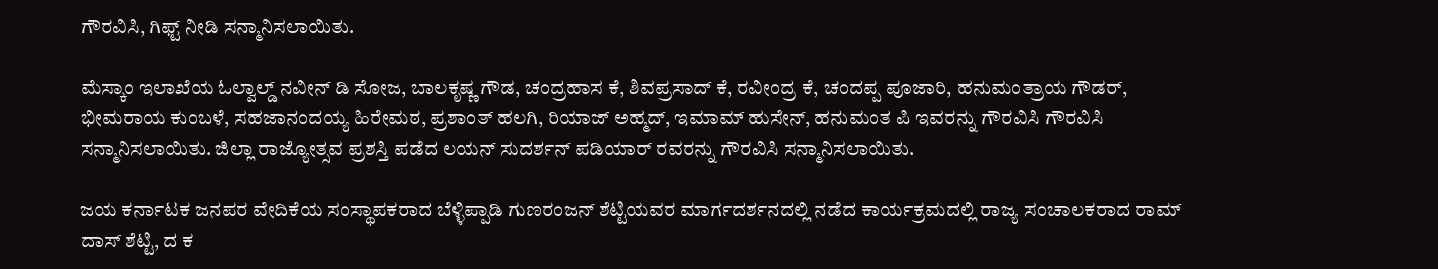ಗೌರವಿಸಿ, ಗಿಫ್ಟ್ ನೀಡಿ ಸನ್ಮಾನಿಸಲಾಯಿತು.

ಮೆಸ್ಕಾಂ ಇಲಾಖೆಯ ಓಲ್ವಾಲ್ಡ್ ನವೀನ್ ಡಿ ಸೋಜ, ಬಾಲಕೃಷ್ಣ ಗೌಡ, ಚಂದ್ರಹಾಸ ಕೆ, ಶಿವಪ್ರಸಾದ್ ಕೆ, ರವೀಂದ್ರ ಕೆ, ಚಂದಪ್ಪ ಪೂಜಾರಿ, ಹನುಮಂತ್ರಾಯ ಗೌಡರ್, ಭೀಮರಾಯ ಕುಂಬಳೆ, ಸಹಜಾನಂದಯ್ಯ ಹಿರೇಮಠ, ಪ್ರಶಾಂತ್ ಹಲಗಿ, ರಿಯಾಜ್ ಅಹ್ಮದ್, ಇಮಾಮ್ ಹುಸೇನ್, ಹನುಮಂತ ಪಿ ಇವರನ್ನು ಗೌರವಿಸಿ ಗೌರವಿಸಿ ಸನ್ಮಾನಿಸಲಾಯಿತು. ಜಿಲ್ಲಾ ರಾಜ್ಯೋತ್ಸವ ಪ್ರಶಸ್ತಿ ಪಡೆದ ಲಯನ್ ಸುದರ್ಶನ್ ಪಡಿಯಾರ್ ರವರನ್ನು ಗೌರವಿಸಿ ಸನ್ಮಾನಿಸಲಾಯಿತು.

ಜಯ ಕರ್ನಾಟಕ ಜನಪರ ವೇದಿಕೆಯ ಸಂಸ್ಥಾಪಕರಾದ ಬೆಳ್ಳಿಪ್ಪಾಡಿ ಗುಣರಂಜನ್ ಶೆಟ್ಟಿಯವರ ಮಾರ್ಗದರ್ಶನದಲ್ಲಿ ನಡೆದ ಕಾರ್ಯಕ್ರಮದಲ್ಲಿ ರಾಜ್ಯ ಸಂಚಾಲಕರಾದ ರಾಮ್ ದಾಸ್ ಶೆಟ್ಟಿ, ದ ಕ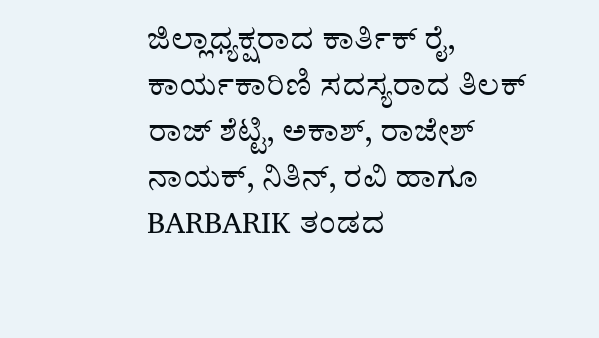ಜಿಲ್ಲಾಧ್ಯಕ್ಷರಾದ ಕಾರ್ತಿಕ್ ರೈ, ಕಾರ್ಯಕಾರಿಣಿ ಸದಸ್ಯರಾದ ತಿಲಕ್ ರಾಜ್ ಶೆಟ್ಟಿ, ಅಕಾಶ್, ರಾಜೇಶ್ ನಾಯಕ್, ನಿತಿನ್, ರವಿ ಹಾಗೂ BARBARIK ತಂಡದ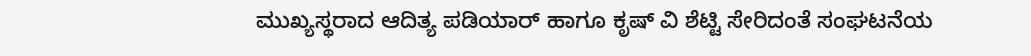ಮುಖ್ಯಸ್ಥರಾದ ಆದಿತ್ಯ ಪಡಿಯಾರ್ ಹಾಗೂ ಕೃಷ್ ವಿ ಶೆಟ್ಟಿ ಸೇರಿದಂತೆ ಸಂಘಟನೆಯ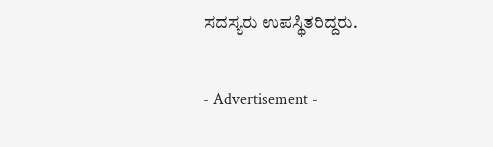ಸದಸ್ಯರು ಉಪಸ್ಥಿತರಿದ್ದರು.

- Advertisement -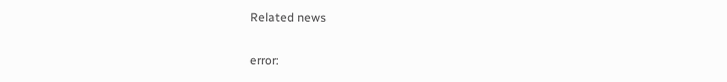Related news

error: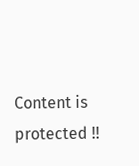Content is protected !!